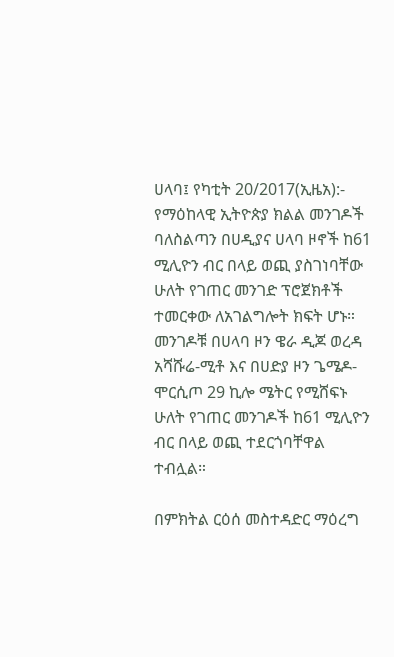ሀላባ፤ የካቲት 20/2017(ኢዜአ):- የማዕከላዊ ኢትዮጵያ ክልል መንገዶች ባለስልጣን በሀዲያና ሀላባ ዞኖች ከ61 ሚሊዮን ብር በላይ ወጪ ያስገነባቸው ሁለት የገጠር መንገድ ፕሮጀክቶች ተመርቀው ለአገልግሎት ክፍት ሆኑ።
መንገዶቹ በሀላባ ዞን ዌራ ዲጆ ወረዳ አሻሹሬ-ሚቶ እና በሀድያ ዞን ጌሜዶ-ሞርሲጦ 29 ኪሎ ሜትር የሚሸፍኑ ሁለት የገጠር መንገዶች ከ61 ሚሊዮን ብር በላይ ወጪ ተደርጎባቸዋል ተብሏል።

በምክትል ርዕሰ መስተዳድር ማዕረግ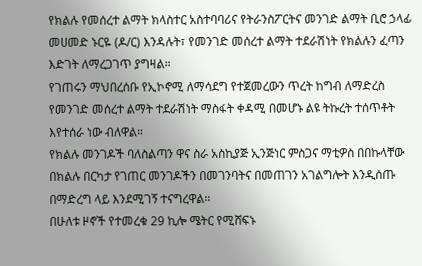የክልሉ የመሰረተ ልማት ክላስተር አስተባባሪና የትራንስፖርትና መንገድ ልማት ቢሮ ኃላፊ መሀመድ ኑርዬ (ዶ/ር) እንዳሉት፣ የመንገድ መሰረተ ልማት ተደራሽነት የክልሉን ፈጣን እድገት ለማረጋገጥ ያግዛል።
የገጠሩን ማህበረሰቡ የኢኮኖሚ ለማሳደግ የተጀመረውን ጥረት ከግብ ለማድረስ የመንገድ መሰረተ ልማት ተደራሽነት ማስፋት ቀዳሚ በመሆኑ ልዩ ትኩረት ተሰጥቶት እየተሰራ ነው ብለዋል።
የክልሉ መንገዶች ባለስልጣን ዋና ስራ አስኪያጅ ኢንጅነር ምስጋና ማቲዎስ በበኩላቸው በክልሉ በርካታ የገጠር መንገዶችን በመገንባትና በመጠገን አገልግሎት እንዲሰጡ በማድረግ ላይ እንደሚገኝ ተናግረዋል።
በሁለቱ ዞኖች የተመረቁ 29 ኪሎ ሜትር የሚሸፍኑ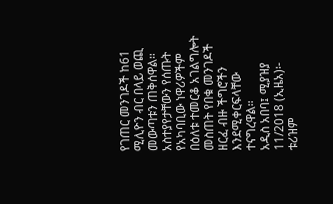የገጠር መንገዶች ከ61 ሚሊዮን ብር በላይ ወጪ መውጣቱን ጠቅሰዋል።
አስተያየታቸውን የሰጡት የአካባቢው ነዋሪዎችም በዕለቱ ተመርቆ አገልግሎት መስጠት የበቁ መንገዶች ዘርፈ ብዙ ችግሮችን እንደሚቀርፍላቸው ተናግረዋል።
አዲስ አበባ፤ ሚያዝያ 11/2018 (ኢዜአ)፡- ቱሪዝም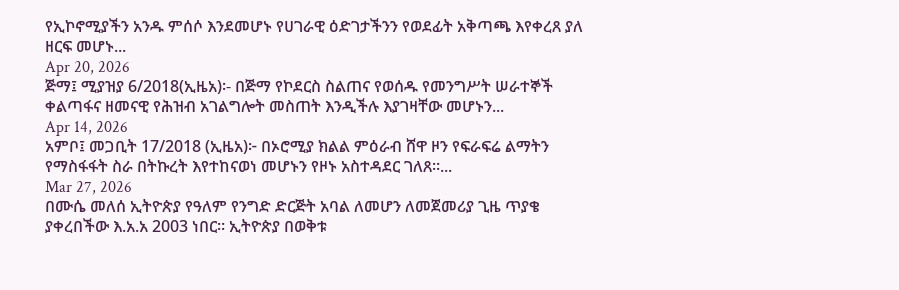የኢኮኖሚያችን አንዱ ምሰሶ እንደመሆኑ የሀገራዊ ዕድገታችንን የወደፊት አቅጣጫ እየቀረጸ ያለ ዘርፍ መሆኑ...
Apr 20, 2026
ጅማ፤ ሚያዝያ 6/2018(ኢዜአ)፡- በጅማ የኮደርስ ስልጠና የወሰዱ የመንግሥት ሠራተኞች ቀልጣፋና ዘመናዊ የሕዝብ አገልግሎት መስጠት እንዲችሉ እያገዛቸው መሆኑን...
Apr 14, 2026
አምቦ፤ መጋቢት 17/2018 (ኢዜአ)፦ በኦሮሚያ ክልል ምዕራብ ሸዋ ዞን የፍራፍሬ ልማትን የማስፋፋት ስራ በትኩረት እየተከናወነ መሆኑን የዞኑ አስተዳደር ገለጸ።...
Mar 27, 2026
በሙሴ መለሰ ኢትዮጵያ የዓለም የንግድ ድርጅት አባል ለመሆን ለመጀመሪያ ጊዜ ጥያቄ ያቀረበችው እ.አ.አ 2003 ነበር። ኢትዮጵያ በወቅቱ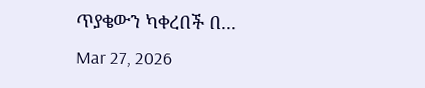ጥያቄውን ካቀረበች በ...
Mar 27, 2026